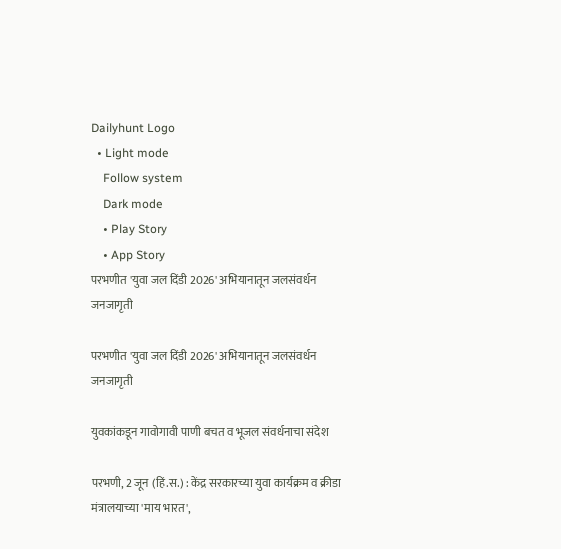Dailyhunt Logo
  • Light mode
    Follow system
    Dark mode
    • Play Story
    • App Story
परभणीत 'युवा जल दिंडी 2026' अभियानातून जलसंवर्धन जनजागृती

परभणीत 'युवा जल दिंडी 2026' अभियानातून जलसंवर्धन जनजागृती

युवकांकडून गावोगावी पाणी बचत व भूजल संवर्धनाचा संदेश

परभणी, 2 जून (हिं.स.) : केंद्र सरकारच्या युवा कार्यक्रम व क्रीडा मंत्रालयाच्या 'माय भारत',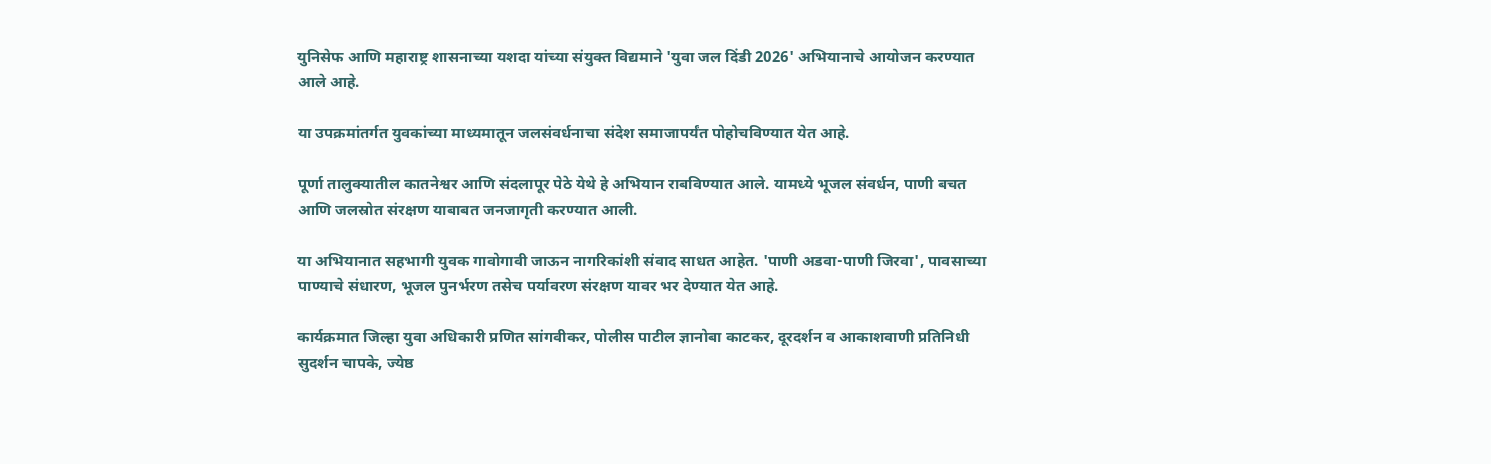युनिसेफ आणि महाराष्ट्र शासनाच्या यशदा यांच्या संयुक्त विद्यमाने 'युवा जल दिंडी 2026' अभियानाचे आयोजन करण्यात आले आहे.

या उपक्रमांतर्गत युवकांच्या माध्यमातून जलसंवर्धनाचा संदेश समाजापर्यंत पोहोचविण्यात येत आहे.

पूर्णा तालुक्यातील कातनेश्वर आणि संदलापूर पेठे येथे हे अभियान राबविण्यात आले. यामध्ये भूजल संवर्धन, पाणी बचत आणि जलस्रोत संरक्षण याबाबत जनजागृती करण्यात आली.

या अभियानात सहभागी युवक गावोगावी जाऊन नागरिकांशी संवाद साधत आहेत. 'पाणी अडवा-पाणी जिरवा', पावसाच्या पाण्याचे संधारण, भूजल पुनर्भरण तसेच पर्यावरण संरक्षण यावर भर देण्यात येत आहे.

कार्यक्रमात जिल्हा युवा अधिकारी प्रणित सांगवीकर, पोलीस पाटील ज्ञानोबा काटकर, दूरदर्शन व आकाशवाणी प्रतिनिधी सुदर्शन चापके, ज्येष्ठ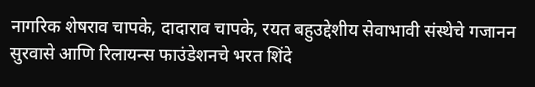नागरिक शेषराव चापके, दादाराव चापके, रयत बहुउद्देशीय सेवाभावी संस्थेचे गजानन सुरवासे आणि रिलायन्स फाउंडेशनचे भरत शिंदे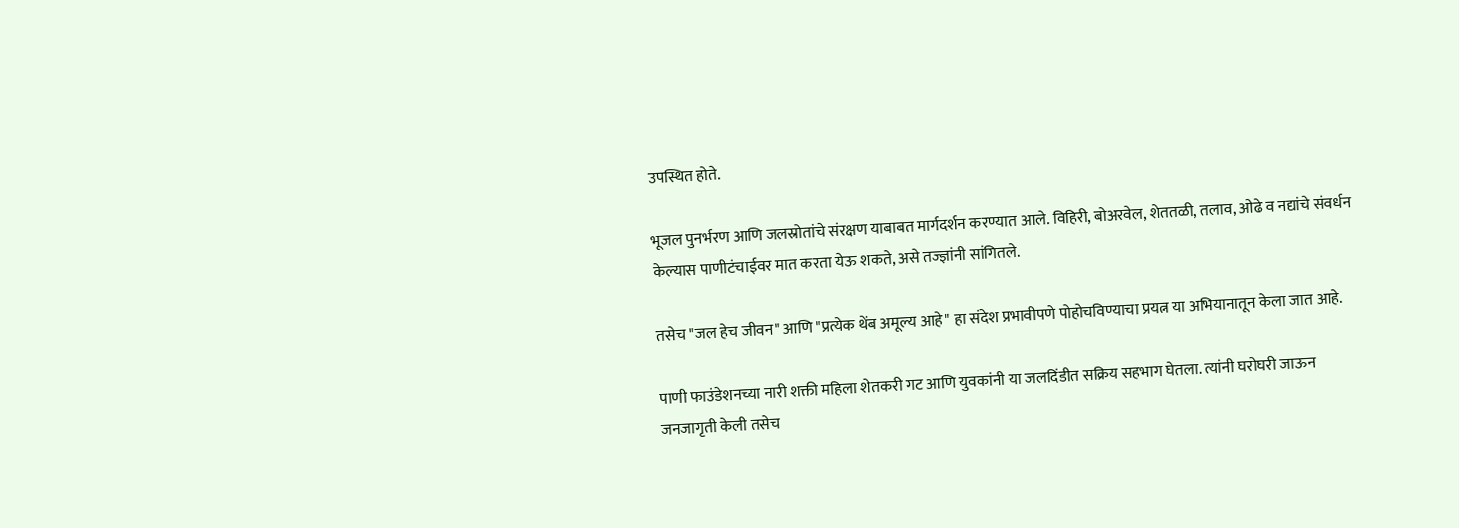उपस्थित होते.

भूजल पुनर्भरण आणि जलस्रोतांचे संरक्षण याबाबत मार्गदर्शन करण्यात आले. विहिरी, बोअरवेल, शेततळी, तलाव, ओढे व नद्यांचे संवर्धन केल्यास पाणीटंचाईवर मात करता येऊ शकते, असे तज्ज्ञांनी सांगितले.

तसेच "जल हेच जीवन" आणि "प्रत्येक थेंब अमूल्य आहे" हा संदेश प्रभावीपणे पोहोचविण्याचा प्रयत्न या अभियानातून केला जात आहे.

पाणी फाउंडेशनच्या नारी शक्ती महिला शेतकरी गट आणि युवकांनी या जलदिंडीत सक्रिय सहभाग घेतला. त्यांनी घरोघरी जाऊन जनजागृती केली तसेच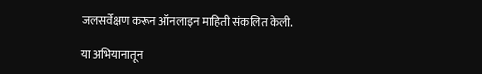जलसर्वेक्षण करून ऑनलाइन माहिती संकलित केली.

या अभियानातून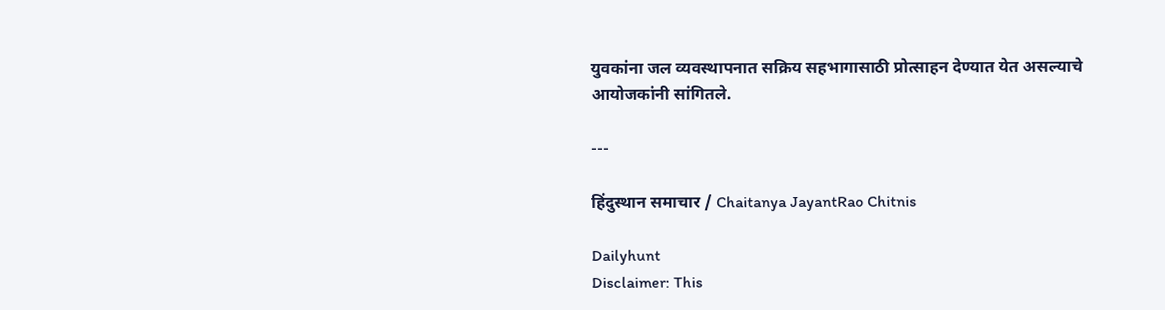युवकांना जल व्यवस्थापनात सक्रिय सहभागासाठी प्रोत्साहन देण्यात येत असल्याचे आयोजकांनी सांगितले.

---

हिंदुस्थान समाचार / Chaitanya JayantRao Chitnis

Dailyhunt
Disclaimer: This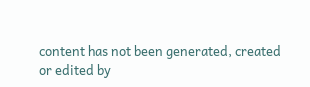content has not been generated, created or edited by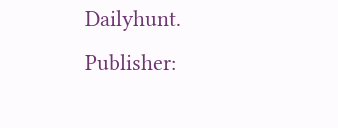Dailyhunt. Publisher: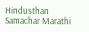Hindusthan Samachar Marathi